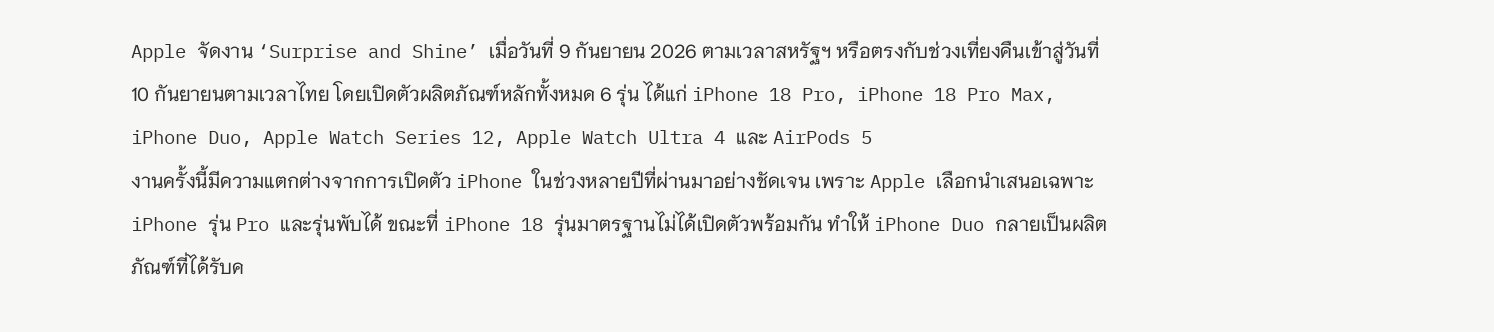Apple จัดงาน ‘Surprise and Shine’ เมื่อวันที่ 9 กันยายน 2026 ตามเวลาสหรัฐฯ หรือตรงกับช่วงเที่ยงคืนเข้าสู่วันที่ 10 กันยายนตามเวลาไทย โดยเปิดตัวผลิตภัณฑ์หลักทั้งหมด 6 รุ่น ได้แก่ iPhone 18 Pro, iPhone 18 Pro Max, iPhone Duo, Apple Watch Series 12, Apple Watch Ultra 4 และ AirPods 5
งานครั้งนี้มีความแตกต่างจากการเปิดตัว iPhone ในช่วงหลายปีที่ผ่านมาอย่างชัดเจน เพราะ Apple เลือกนำเสนอเฉพาะ iPhone รุ่น Pro และรุ่นพับได้ ขณะที่ iPhone 18 รุ่นมาตรฐานไม่ได้เปิดตัวพร้อมกัน ทำให้ iPhone Duo กลายเป็นผลิตภัณฑ์ที่ได้รับค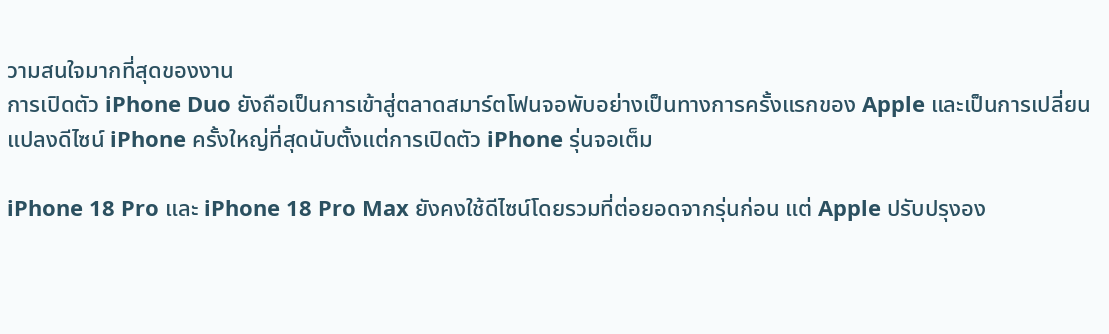วามสนใจมากที่สุดของงาน
การเปิดตัว iPhone Duo ยังถือเป็นการเข้าสู่ตลาดสมาร์ตโฟนจอพับอย่างเป็นทางการครั้งแรกของ Apple และเป็นการเปลี่ยนแปลงดีไซน์ iPhone ครั้งใหญ่ที่สุดนับตั้งแต่การเปิดตัว iPhone รุ่นจอเต็ม

iPhone 18 Pro และ iPhone 18 Pro Max ยังคงใช้ดีไซน์โดยรวมที่ต่อยอดจากรุ่นก่อน แต่ Apple ปรับปรุงอง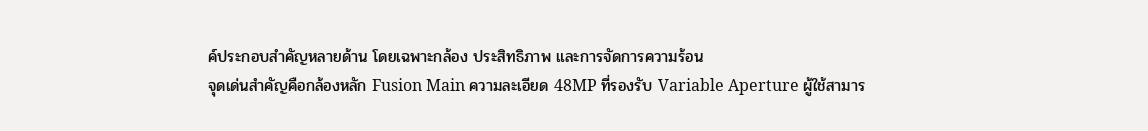ค์ประกอบสำคัญหลายด้าน โดยเฉพาะกล้อง ประสิทธิภาพ และการจัดการความร้อน
จุดเด่นสำคัญคือกล้องหลัก Fusion Main ความละเอียด 48MP ที่รองรับ Variable Aperture ผู้ใช้สามาร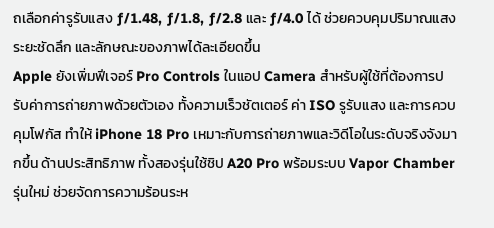ถเลือกค่ารูรับแสง ƒ/1.48, ƒ/1.8, ƒ/2.8 และ ƒ/4.0 ได้ ช่วยควบคุมปริมาณแสง ระยะชัดลึก และลักษณะของภาพได้ละเอียดขึ้น
Apple ยังเพิ่มฟีเจอร์ Pro Controls ในแอป Camera สำหรับผู้ใช้ที่ต้องการปรับค่าการถ่ายภาพด้วยตัวเอง ทั้งความเร็วชัตเตอร์ ค่า ISO รูรับแสง และการควบคุมโฟกัส ทำให้ iPhone 18 Pro เหมาะกับการถ่ายภาพและวิดีโอในระดับจริงจังมากขึ้น ด้านประสิทธิภาพ ทั้งสองรุ่นใช้ชิป A20 Pro พร้อมระบบ Vapor Chamber รุ่นใหม่ ช่วยจัดการความร้อนระห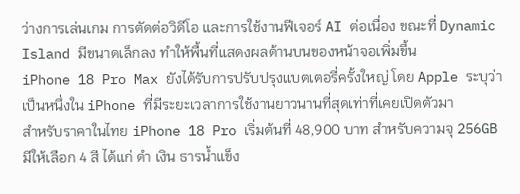ว่างการเล่นเกม การตัดต่อวิดีโอ และการใช้งานฟีเจอร์ AI ต่อเนื่อง ขณะที่ Dynamic Island มีขนาดเล็กลง ทำให้พื้นที่แสดงผลด้านบนของหน้าจอเพิ่มขึ้น
iPhone 18 Pro Max ยังได้รับการปรับปรุงแบตเตอรี่ครั้งใหญ่ โดย Apple ระบุว่าเป็นหนึ่งใน iPhone ที่มีระยะเวลาการใช้งานยาวนานที่สุดเท่าที่เคยเปิดตัวมา
สำหรับราคาในไทย iPhone 18 Pro เริ่มต้นที่ 48,900 บาท สำหรับความจุ 256GB มีให้เลือก 4 สี ได้แก่ ดำ เงิน ธารน้ำแข็ง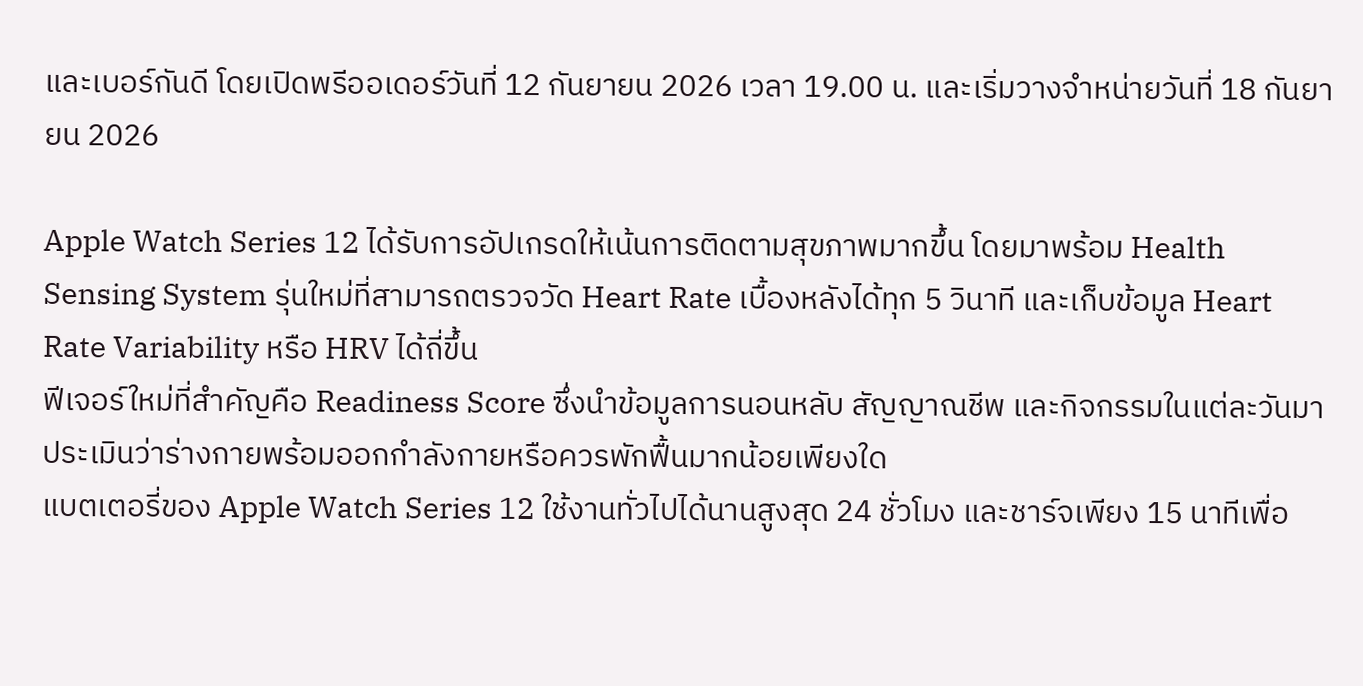และเบอร์กันดี โดยเปิดพรีออเดอร์วันที่ 12 กันยายน 2026 เวลา 19.00 น. และเริ่มวางจำหน่ายวันที่ 18 กันยายน 2026

Apple Watch Series 12 ได้รับการอัปเกรดให้เน้นการติดตามสุขภาพมากขึ้น โดยมาพร้อม Health Sensing System รุ่นใหม่ที่สามารถตรวจวัด Heart Rate เบื้องหลังได้ทุก 5 วินาที และเก็บข้อมูล Heart Rate Variability หรือ HRV ได้ถี่ขึ้น
ฟีเจอร์ใหม่ที่สำคัญคือ Readiness Score ซึ่งนำข้อมูลการนอนหลับ สัญญาณชีพ และกิจกรรมในแต่ละวันมาประเมินว่าร่างกายพร้อมออกกำลังกายหรือควรพักฟื้นมากน้อยเพียงใด
แบตเตอรี่ของ Apple Watch Series 12 ใช้งานทั่วไปได้นานสูงสุด 24 ชั่วโมง และชาร์จเพียง 15 นาทีเพื่อ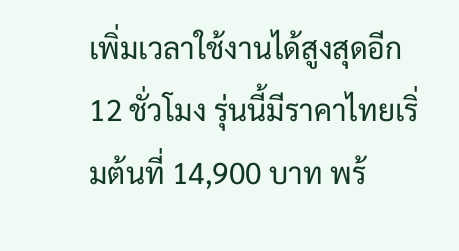เพิ่มเวลาใช้งานได้สูงสุดอีก 12 ชั่วโมง รุ่นนี้มีราคาไทยเริ่มต้นที่ 14,900 บาท พร้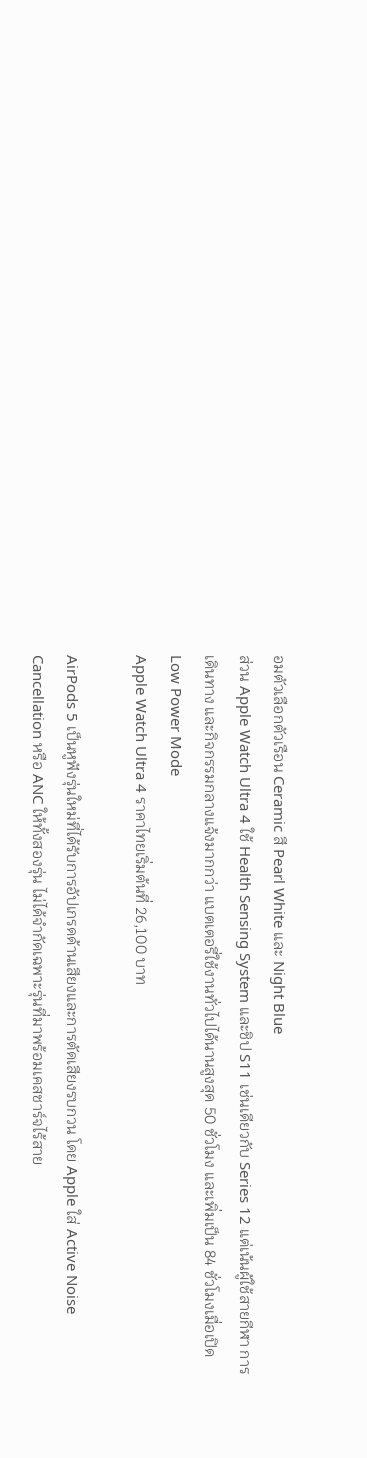อมตัวเลือกตัวเรือน Ceramic สี Pearl White และ Night Blue
ส่วน Apple Watch Ultra 4 ใช้ Health Sensing System และชิป S11 เช่นเดียวกับ Series 12 แต่เน้นผู้ใช้สายกีฬา การเดินทาง และกิจกรรมกลางแจ้งมากกว่า แบตเตอรี่ใช้งานทั่วไปได้นานสูงสุด 50 ชั่วโมง และเพิ่มเป็น 84 ชั่วโมงเมื่อเปิด Low Power Mode
Apple Watch Ultra 4 ราคาไทยเริ่มต้นที่ 26,100 บาท

AirPods 5 เป็นหูฟังรุ่นใหม่ที่ได้รับการอัปเกรดด้านเสียงและการตัดเสียงรบกวน โดย Apple ใส่ Active Noise Cancellation หรือ ANC ให้ทั้งสองรุ่น ไม่ได้จำกัดเฉพาะรุ่นที่มาพร้อมเคสชาร์จไร้สาย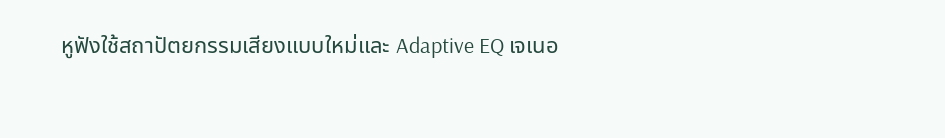หูฟังใช้สถาปัตยกรรมเสียงแบบใหม่และ Adaptive EQ เจเนอ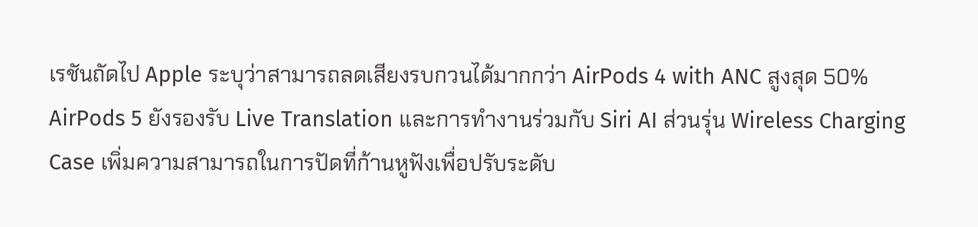เรชันถัดไป Apple ระบุว่าสามารถลดเสียงรบกวนได้มากกว่า AirPods 4 with ANC สูงสุด 50%
AirPods 5 ยังรองรับ Live Translation และการทำงานร่วมกับ Siri AI ส่วนรุ่น Wireless Charging Case เพิ่มความสามารถในการปัดที่ก้านหูฟังเพื่อปรับระดับ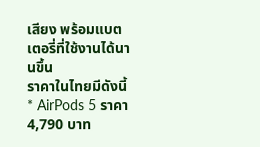เสียง พร้อมแบตเตอรี่ที่ใช้งานได้นานขึ้น
ราคาในไทยมีดังนี้
* AirPods 5 ราคา 4,790 บาท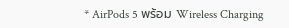* AirPods 5 พร้อม Wireless Charging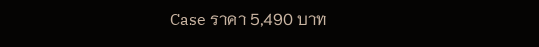Case ราคา 5,490 บาท